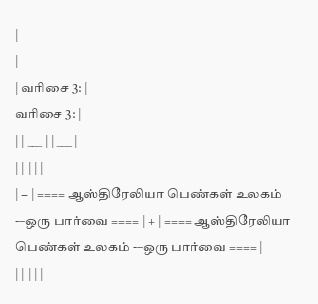|
|
| வரிசை 3: |
வரிசை 3: |
| | ___ | | ___ |
| | | | |
| − | ==== ஆஸ்திரேலியா பெண்கள் உலகம் -–ஒரு பார்வை ==== | + | ==== ஆஸ்திரேலியா பெண்கள் உலகம் -–ஒரு பார்வை ==== |
| | | | |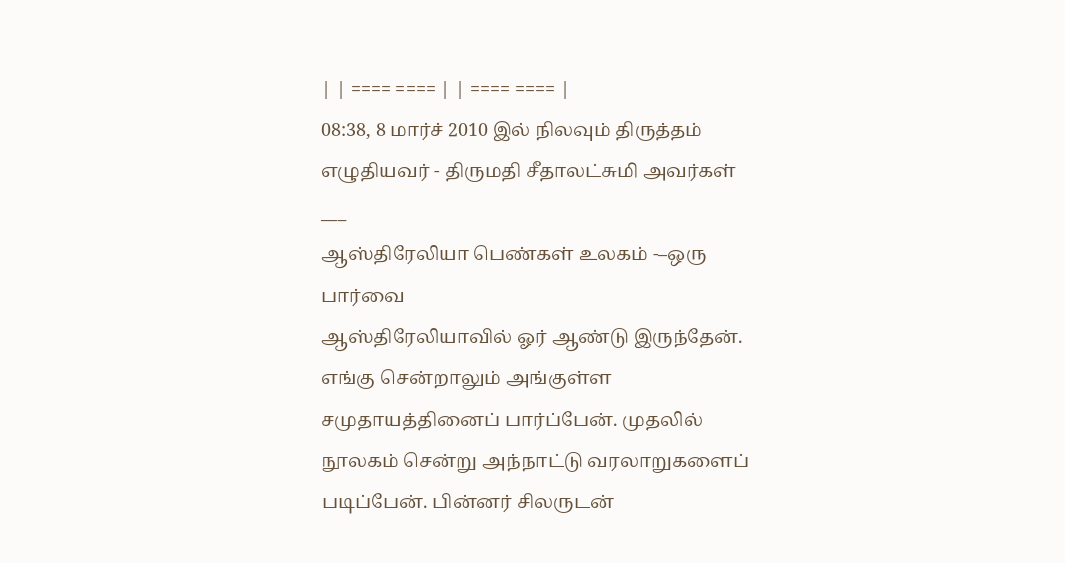| | ==== ==== | | ==== ==== |
08:38, 8 மார்ச் 2010 இல் நிலவும் திருத்தம்
எழுதியவர் - திருமதி சீதாலட்சுமி அவர்கள்
___
ஆஸ்திரேலியா பெண்கள் உலகம் -–ஒரு பார்வை
ஆஸ்திரேலியாவில் ஓர் ஆண்டு இருந்தேன். எங்கு சென்றாலும் அங்குள்ள சமுதாயத்தினைப் பார்ப்பேன். முதலில் நூலகம் சென்று அந்நாட்டு வரலாறுகளைப் படிப்பேன். பின்னர் சிலருடன்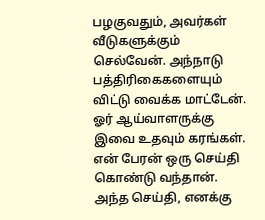பழகுவதும், அவர்கள் வீடுகளுக்கும் செல்வேன். அந்நாடு பத்திரிகைகளையும் விட்டு வைக்க மாட்டேன். ஓர் ஆய்வாளருக்கு இவை உதவும் கரங்கள்.
என் பேரன் ஒரு செய்தி கொண்டு வந்தான். அந்த செய்தி, எனக்கு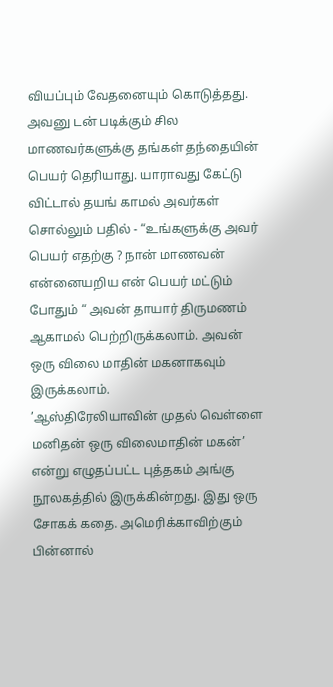வியப்பும் வேதனையும் கொடுத்தது. அவனு டன் படிக்கும் சில மாணவர்களுக்கு தங்கள் தந்தையின் பெயர் தெரியாது. யாராவது கேட்டு விட்டால் தயங் காமல் அவர்கள் சொல்லும் பதில் - “உங்களுக்கு அவர் பெயர் எதற்கு ? நான் மாணவன் என்னையறிய என் பெயர் மட்டும் போதும் “ அவன் தாயார் திருமணம் ஆகாமல் பெற்றிருக்கலாம். அவன் ஒரு விலை மாதின் மகனாகவும் இருக்கலாம்.
’ஆஸ்திரேலியாவின் முதல் வெள்ளை மனிதன் ஒரு விலைமாதின் மகன்’ என்று எழுதப்பட்ட புத்தகம் அங்கு நூலகத்தில் இருக்கின்றது. இது ஒரு சோகக் கதை. அமெரிக்காவிற்கும் பின்னால்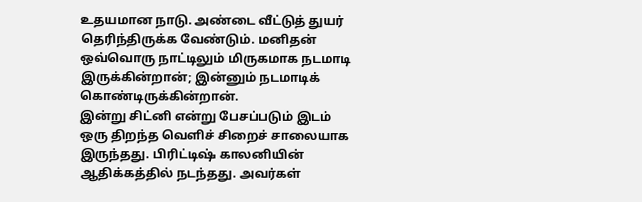உதயமான நாடு. அண்டை வீட்டுத் துயர் தெரிந்திருக்க வேண்டும். மனிதன் ஒவ்வொரு நாட்டிலும் மிருகமாக நடமாடி இருக்கின்றான்; இன்னும் நடமாடிக் கொண்டிருக்கின்றான்.
இன்று சிட்னி என்று பேசப்படும் இடம் ஒரு திறந்த வெளிச் சிறைச் சாலையாக இருந்தது. பிரிட்டிஷ் காலனியின் ஆதிக்கத்தில் நடந்தது. அவர்கள்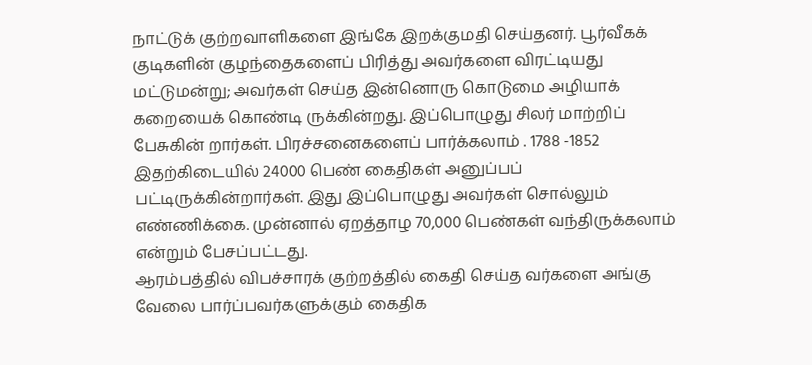நாட்டுக் குற்றவாளிகளை இங்கே இறக்குமதி செய்தனர். பூர்வீகக் குடிகளின் குழந்தைகளைப் பிரித்து அவர்களை விரட்டியது மட்டுமன்று; அவர்கள் செய்த இன்னொரு கொடுமை அழியாக் கறையைக் கொண்டி ருக்கின்றது. இப்பொழுது சிலர் மாற்றிப் பேசுகின் றார்கள். பிரச்சனைகளைப் பார்க்கலாம் . 1788 -1852 இதற்கிடையில் 24000 பெண் கைதிகள் அனுப்பப் பட்டிருக்கின்றார்கள். இது இப்பொழுது அவர்கள் சொல்லும் எண்ணிக்கை. முன்னால் ஏறத்தாழ 70,000 பெண்கள் வந்திருக்கலாம் என்றும் பேசப்பட்டது.
ஆரம்பத்தில் விபச்சாரக் குற்றத்தில் கைதி செய்த வர்களை அங்கு வேலை பார்ப்பவர்களுக்கும் கைதிக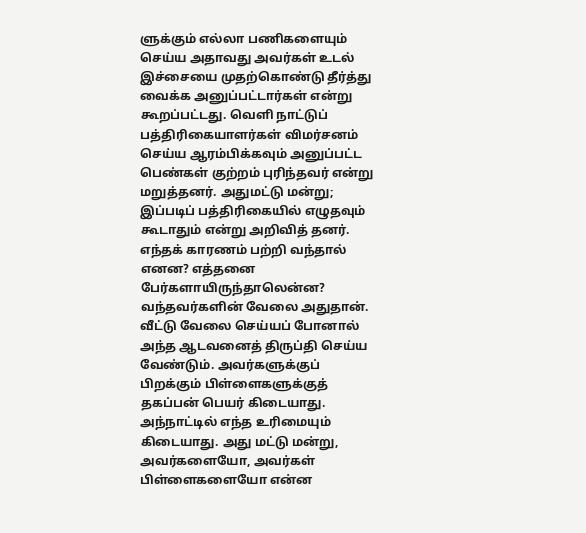ளுக்கும் எல்லா பணிகளையும் செய்ய அதாவது அவர்கள் உடல் இச்சையை முதற்கொண்டு தீர்த்து வைக்க அனுப்பட்டார்கள் என்று கூறப்பட்டது. வெளி நாட்டுப் பத்திரிகையாளர்கள் விமர்சனம் செய்ய ஆரம்பிக்கவும் அனுப்பட்ட பெண்கள் குற்றம் புரிந்தவர் என்று மறுத்தனர். அதுமட்டு மன்று; இப்படிப் பத்திரிகையில் எழுதவும் கூடாதும் என்று அறிவித் தனர். எந்தக் காரணம் பற்றி வந்தால் எனன? எத்தனை பேர்களாயிருந்தாலென்ன? வந்தவர்களின் வேலை அதுதான். வீட்டு வேலை செய்யப் போனால் அந்த ஆடவனைத் திருப்தி செய்ய வேண்டும். அவர்களுக்குப் பிறக்கும் பிள்ளைகளுக்குத் தகப்பன் பெயர் கிடையாது. அந்நாட்டில் எந்த உரிமையும் கிடையாது. அது மட்டு மன்று, அவர்களையோ, அவர்கள் பிள்ளைகளையோ என்ன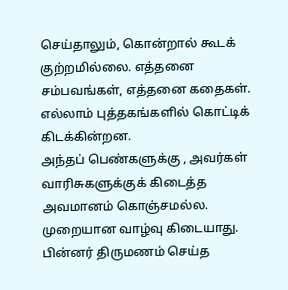செய்தாலும், கொன்றால் கூடக் குற்றமில்லை. எத்தனை சம்பவங்கள், எத்தனை கதைகள். எல்லாம் புத்தகங்களில் கொட்டிக் கிடக்கின்றன.
அந்தப் பெண்களுக்கு , அவர்கள் வாரிசுகளுக்குக் கிடைத்த அவமானம் கொஞ்சமல்ல. முறையான வாழ்வு கிடையாது. பின்னர் திருமணம் செய்த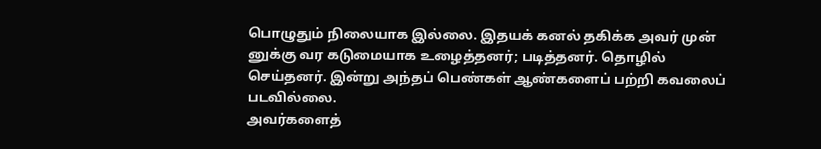பொழுதும் நிலையாக இல்லை. இதயக் கனல் தகிக்க அவர் முன் னுக்கு வர கடுமையாக உழைத்தனர்; படித்தனர். தொழில் செய்தனர். இன்று அந்தப் பெண்கள் ஆண்களைப் பற்றி கவலைப் படவில்லை.
அவர்களைத்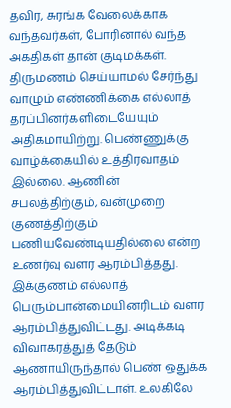தவிர, சுரங்க வேலைக்காக வந்தவர்கள், போரினால் வந்த அகதிகள் தான் குடிமக்கள். திருமணம் செய்யாமல் சேர்ந்து வாழும் எண்ணிக்கை எல்லாத் தரப்பினர்களிடையேயும் அதிகமாயிற்று. பெண்ணுக்கு வாழ்க்கையில் உத்திரவாதம் இல்லை. ஆணின் சபலத்திற்கும், வன்முறை குணத்திற்கும் பணியவேண்டியதில்லை என்ற உணர்வு வளர ஆரம்பித்தது. இக்குணம் எல்லாத் பெரும்பான்மையினரிடம் வளர ஆரம்பித்துவிட்டது. அடிக்கடி விவாகரத்துத் தேடும் ஆணாயிருந்தால் பெண் ஒதுக்க ஆரம்பித்துவிட்டாள். உலகிலே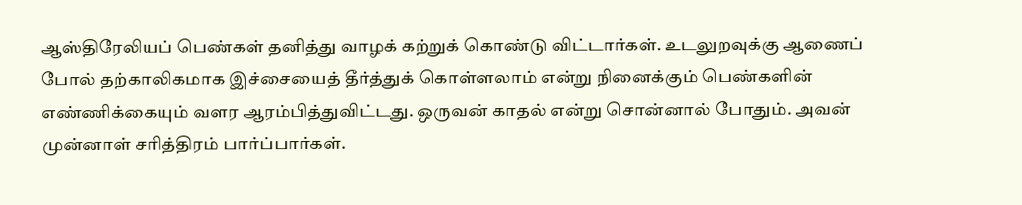ஆஸ்திரேலியப் பெண்கள் தனித்து வாழக் கற்றுக் கொண்டு விட்டார்கள். உடலுறவுக்கு ஆணைப் போல் தற்காலிகமாக இச்சையைத் தீர்த்துக் கொள்ளலாம் என்று நினைக்கும் பெண்களின் எண்ணிக்கையும் வளர ஆரம்பித்துவிட்டது. ஒருவன் காதல் என்று சொன்னால் போதும். அவன் முன்னாள் சரித்திரம் பார்ப்பார்கள்.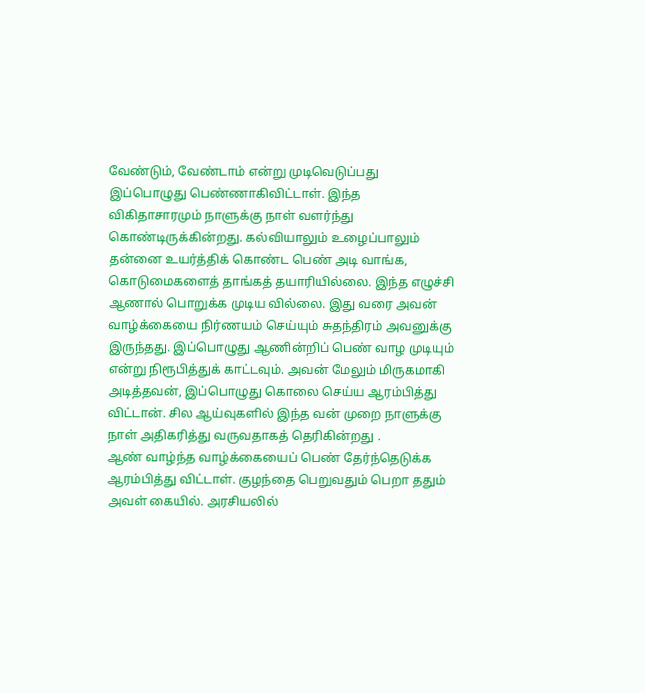வேண்டும், வேண்டாம் என்று முடிவெடுப்பது இப்பொழுது பெண்ணாகிவிட்டாள். இந்த விகிதாசாரமும் நாளுக்கு நாள் வளர்ந்து கொண்டிருக்கின்றது. கல்வியாலும் உழைப்பாலும் தன்னை உயர்த்திக் கொண்ட பெண் அடி வாங்க, கொடுமைகளைத் தாங்கத் தயாரியில்லை. இந்த எழுச்சி ஆணால் பொறுக்க முடிய வில்லை. இது வரை அவன் வாழ்க்கையை நிர்ணயம் செய்யும் சுதந்திரம் அவனுக்கு இருந்தது. இப்பொழுது ஆணின்றிப் பெண் வாழ முடியும் என்று நிரூபித்துக் காட்டவும். அவன் மேலும் மிருகமாகி அடித்தவன், இப்பொழுது கொலை செய்ய ஆரம்பித்து விட்டான். சில ஆய்வுகளில் இந்த வன் முறை நாளுக்கு நாள் அதிகரித்து வருவதாகத் தெரிகின்றது .
ஆண் வாழ்ந்த வாழ்க்கையைப் பெண் தேர்ந்தெடுக்க ஆரம்பித்து விட்டாள். குழந்தை பெறுவதும் பெறா ததும் அவள் கையில். அரசியலில்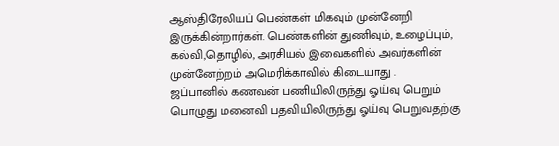ஆஸ்திரேலியப் பெண்கள் மிகவும் முன்னேறி இருக்கின்றார்கள். பெண்களின் துணிவும், உழைப்பும், கல்வி,தொழில், அரசியல் இவைகளில் அவர்களின் முன்னேற்றம் அமெரிக்காவில் கிடையாது .
ஜப்பானில் கணவன் பணியிலிருந்து ஓய்வு பெறும் பொழுது மனைவி பதவியிலிருந்து ஓய்வு பெறுவதற்கு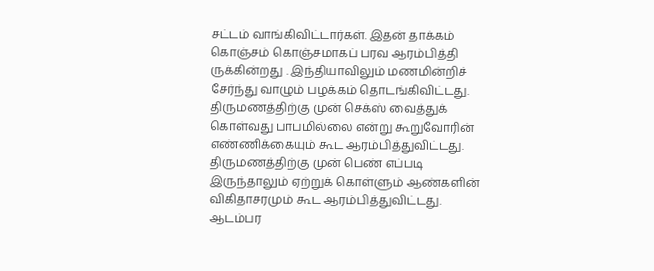சட்டம் வாங்கிவிட்டார்கள். இதன் தாக்கம் கொஞ்சம் கொஞ்சமாகப் பரவ ஆரம்பித்தி ருக்கின்றது . இந்தியாவிலும் மணமின்றிச் சேர்ந்து வாழும் பழக்கம் தொடங்கிவிட்டது. திருமணத்திற்கு முன் செக்ஸ் வைத்துக் கொள்வது பாபமில்லை என்று கூறுவோரின் எண்ணிக்கையும் கூட ஆரம்பித்துவிட்டது.
திருமணத்திற்கு முன் பெண் எப்படி இருந்தாலும் ஏற்றுக் கொள்ளும் ஆண்களின் விகிதாசரமும் கூட ஆரம்பித்துவிட்டது. ஆடம்பர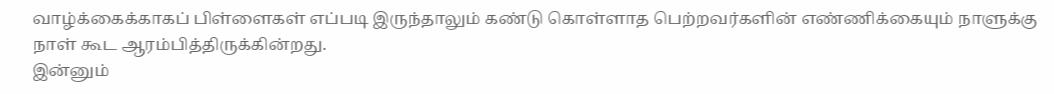வாழ்க்கைக்காகப் பிள்ளைகள் எப்படி இருந்தாலும் கண்டு கொள்ளாத பெற்றவர்களின் எண்ணிக்கையும் நாளுக்கு நாள் கூட ஆரம்பித்திருக்கின்றது.
இன்னும்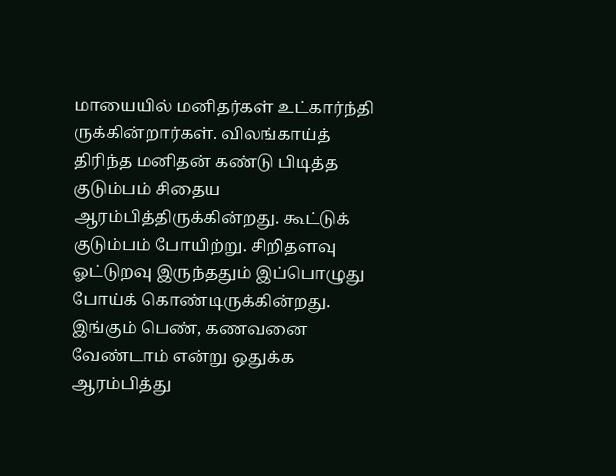மாயையில் மனிதர்கள் உட்கார்ந்தி ருக்கின்றார்கள். விலங்காய்த் திரிந்த மனிதன் கண்டு பிடித்த குடும்பம் சிதைய ஆரம்பித்திருக்கின்றது. கூட்டுக் குடும்பம் போயிற்று. சிறிதளவு ஓட்டுறவு இருந்ததும் இப்பொழுது போய்க் கொண்டிருக்கின்றது. இங்கும் பெண், கணவனை வேண்டாம் என்று ஒதுக்க ஆரம்பித்து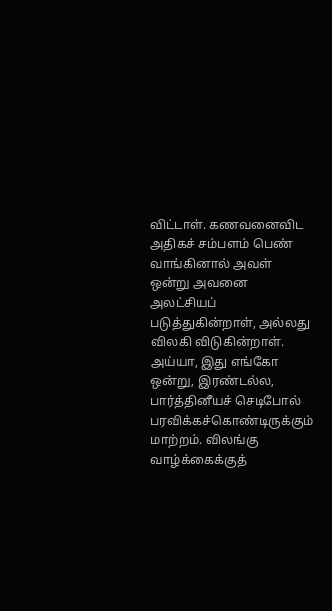விட்டாள். கணவனைவிட அதிகச் சம்பளம் பெண் வாங்கினால் அவள் ஒன்று அவனை அலட்சியப் படுத்துகின்றாள், அல்லது விலகி விடுகின்றாள். அய்யா, இது எங்கோ ஒன்று, இரண்டல்ல, பார்த்தினீயச் செடிபோல் பரவிக்கச்கொண்டிருக்கும் மாற்றம். விலங்கு வாழ்க்கைக்குத்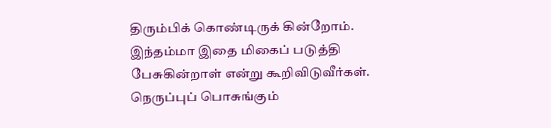திரும்பிக் கொண்டிருக் கின்றோம். இந்தம்மா இதை மிகைப் படுத்தி பேசுகின்றாள் என்று கூறிவிடுவீர்கள்.
நெருப்புப் பொசுங்கும்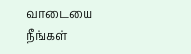வாடையை நீங்கள்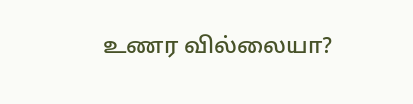உணர வில்லையா?